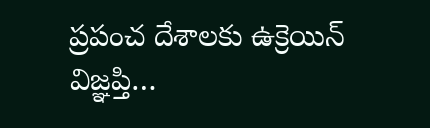ప్రపంచ దేశాలకు ఉక్రెయిన్ విజ్ఞప్తి…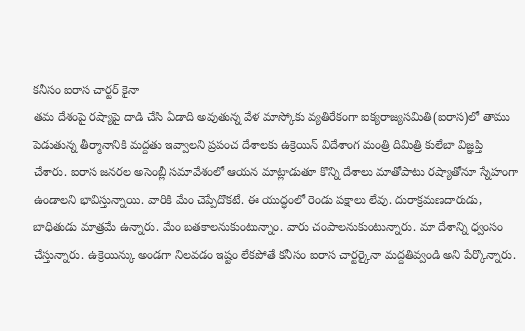కనీసం ఐరాస చార్టర్ కైనా
తమ దేశంపై రష్యాపై దాడి చేసి ఏడాది అవుతున్న వేళ మాస్కోకు వ్యతిరేకంగా ఐక్యరాజ్యసమితి(ఐరాస)లో తాము పెడుతున్న తీర్మానానికి మద్దతు ఇవ్వాలని ప్రపంచ దేశాలకు ఉక్రెయిన్ విదేశాంగ మంత్రి దిమిత్రి కులేబా విజ్ఞప్తి చేశారు. ఐరాస జనరల అసెంబ్లీ సమావేశంలో ఆయన మాట్లాడుతూ కొన్ని దేశాలు మాతోపాటు రష్యాతోనూ స్నేహంగా ఉండాలని భావిస్తున్నాయి. వారికి మేం చెప్పేదొకటే. ఈ యుద్ధంలో రెండు పక్షాలు లేవు. దురాక్రమణదారుడు, బాధితుడు మాత్రమే ఉన్నారు. మేం బతకాలనుకుంటున్నాం. వారు చంపాలనుకుంటున్నారు. మా దేశాన్ని ధ్వంసం చేస్తున్నారు. ఉక్రెయిన్కు అండగా నిలవడం ఇష్టం లేకపోతే కనీసం ఐరాస చార్టర్కైనా మద్దతివ్వండి అని పేర్కొన్నారు.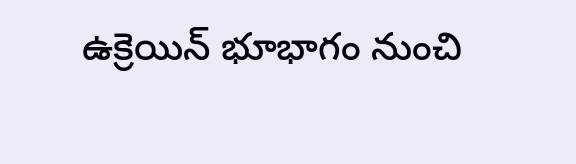ఉక్రెయిన్ భూభాగం నుంచి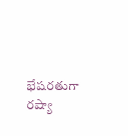భేషరతుగా రష్యా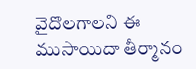వైదొలగాలని ఈ ముసాయిదా తీర్మానం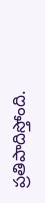ప్రతిపాదిస్తోంది.